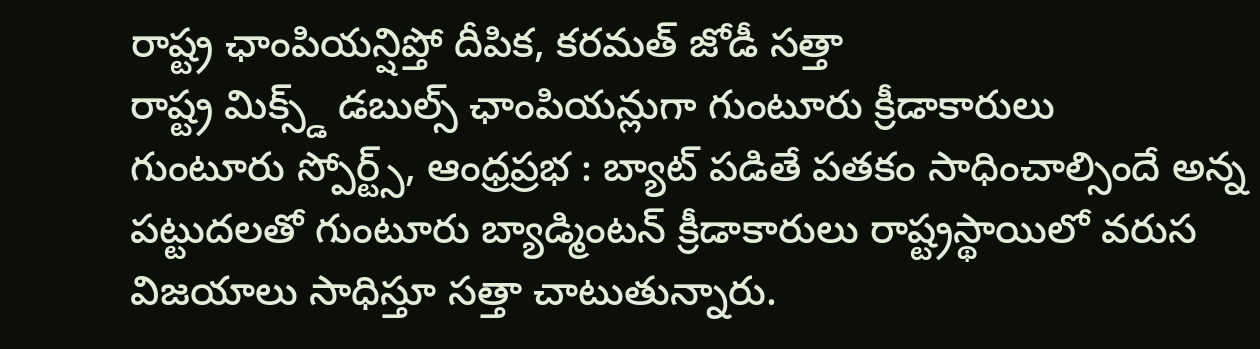రాష్ట్ర ఛాంపియన్షిప్తో దీపిక, కరమత్ జోడీ సత్తా
రాష్ట్ర మిక్స్డ్ డబుల్స్ ఛాంపియన్లుగా గుంటూరు క్రీడాకారులు
గుంటూరు స్పోర్ట్స్, ఆంధ్రప్రభ : బ్యాట్ పడితే పతకం సాధించాల్సిందే అన్న పట్టుదలతో గుంటూరు బ్యాడ్మింటన్ క్రీడాకారులు రాష్ట్రస్థాయిలో వరుస విజయాలు సాధిస్తూ సత్తా చాటుతున్నారు.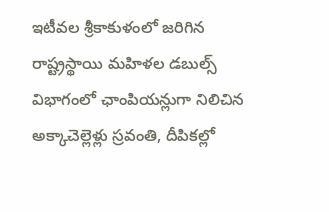ఇటీవల శ్రీకాకుళంలో జరిగిన రాష్ట్రస్థాయి మహిళల డబుల్స్ విభాగంలో ఛాంపియన్లుగా నిలిచిన అక్కాచెల్లెళ్లు స్రవంతి, దీపికల్లో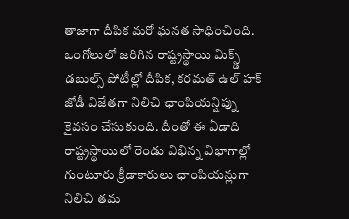తాజాగా దీపిక మరో ఘనత సాధించింది.
ఒంగోలులో జరిగిన రాష్ట్రస్థాయి మిక్స్డ్ డబుల్స్ పోటీల్లో దీపిక, కరమత్ ఉల్ హక్ జోడీ విజేతగా నిలిచి ఛాంపియన్షిప్ను కైవసం చేసుకుంది. దీంతో ఈ ఏడాది రాష్ట్రస్థాయిలో రెండు విభిన్న విభాగాల్లో గుంటూరు క్రీడాకారులు ఛాంపియన్లుగా నిలిచి తమ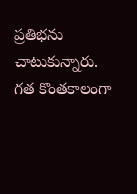ప్రతిభను చాటుకున్నారు. గత కొంతకాలంగా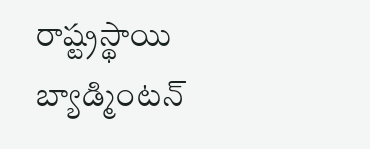రాష్ట్రస్థాయి బ్యాడ్మింటన్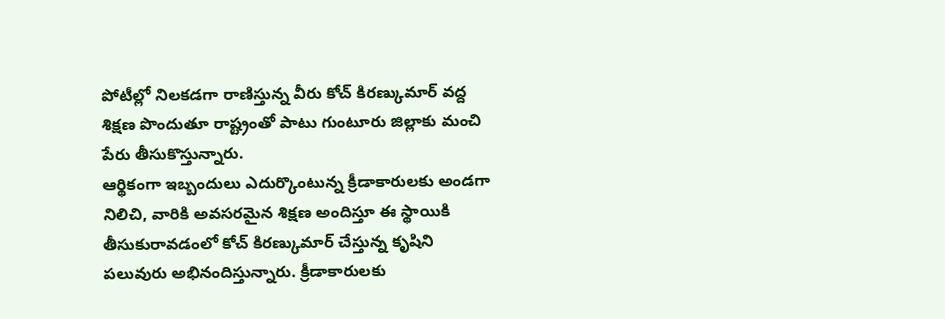పోటీల్లో నిలకడగా రాణిస్తున్న వీరు కోచ్ కిరణ్కుమార్ వద్ద శిక్షణ పొందుతూ రాష్ట్రంతో పాటు గుంటూరు జిల్లాకు మంచి పేరు తీసుకొస్తున్నారు.
ఆర్థికంగా ఇబ్బందులు ఎదుర్కొంటున్న క్రీడాకారులకు అండగా నిలిచి, వారికి అవసరమైన శిక్షణ అందిస్తూ ఈ స్థాయికి తీసుకురావడంలో కోచ్ కిరణ్కుమార్ చేస్తున్న కృషిని పలువురు అభినందిస్తున్నారు. క్రీడాకారులకు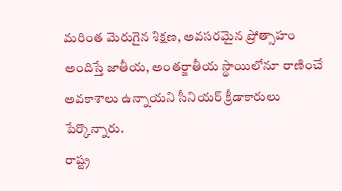మరింత మెరుగైన శిక్షణ, అవసరమైన ప్రోత్సాహం అందిస్తే జాతీయ, అంతర్జాతీయ స్థాయిలోనూ రాణించే అవకాశాలు ఉన్నాయని సీనియర్ క్రీడాకారులు పేర్కొన్నారు.
రాష్ట్ర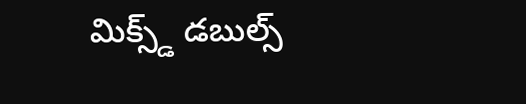మిక్స్డ్ డబుల్స్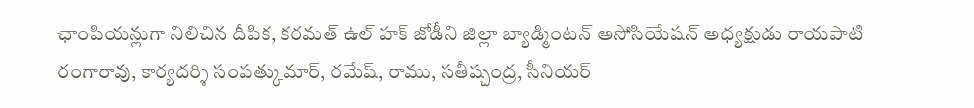ఛాంపియన్లుగా నిలిచిన దీపిక, కరమత్ ఉల్ హక్ జోడీని జిల్లా బ్యాడ్మింటన్ అసోసియేషన్ అధ్యక్షుడు రాయపాటి రంగారావు, కార్యదర్శి సంపత్కుమార్, రమేష్, రాము, సతీష్చంద్ర, సీనియర్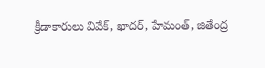క్రీడాకారులు వివేక్, ఖాదర్, హేమంత్, జితేంద్ర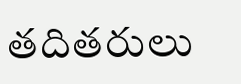తదితరులు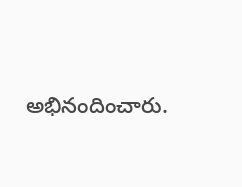అభినందించారు.